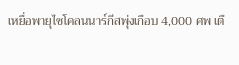เหยื่อพายุไซโคลนนาร์กีสพุ่งเกือบ 4,000 ศพ เตื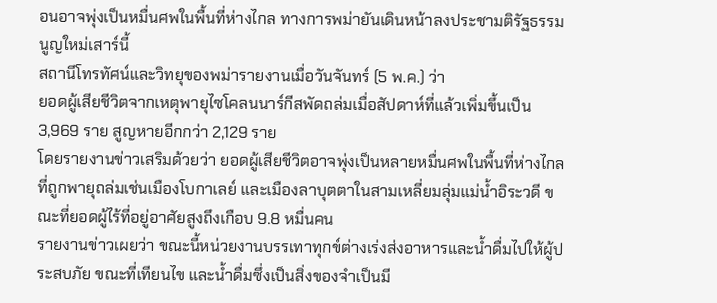อนอาจพุ่งเป็นหมื่นศพในพื้นที่ห่างไกล ทางการพม่ายันเดินหน้าลงประชามติรัฐธรรมนูญใหม่เสาร์นี้
สถานีโทรทัศน์และวิทยุของพม่ารายงานเมื่อวันจันทร์ (5 พ.ค.) ว่า
ยอดผู้เสียชีวิตจากเหตุพายุไซโคลนนาร์กีสพัดถล่มเมื่อสัปดาห์ที่แล้วเพิ่มขึ้นเป็น 3,969 ราย สูญหายอีกกว่า 2,129 ราย
โดยรายงานข่าวเสริมด้วยว่า ยอดผู้เสียชีวิตอาจพุ่งเป็นหลายหมื่นศพในพื้นที่ห่างไกลที่ถูกพายุถล่มเช่นเมืองโบกาเลย์ และเมืองลาบุตตาในสามเหลี่ยมลุ่มแม่น้ำอิระวดี ขณะที่ยอดผู้ไร้ที่อยู่อาศัยสูงถึงเกือบ 9.8 หมื่นคน
รายงานข่าวเผยว่า ขณะนี้หน่วยงานบรรเทาทุกข์ต่างเร่งส่งอาหารและน้ำดื่มไปให้ผู้ประสบภัย ขณะที่เทียนไข และน้ำดื่มซึ่งเป็นสิ่งของจำเป็นมี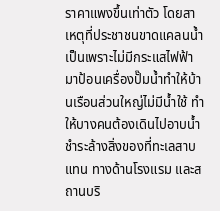ราคาแพงขึ้นเท่าตัว โดยสาเหตุที่ประชาชนขาดแคลนน้ำเป็นเพราะไม่มีกระแสไฟฟ้ามาป้อนเครื่องปั๊มน้ำทำให้บ้านเรือนส่วนใหญ่ไม่มีน้ำใช้ ทำให้บางคนต้องเดินไปอาบน้ำชำระล้างสิ่งของที่ทะเลสาบแทน ทางด้านโรงแรม และสถานบริ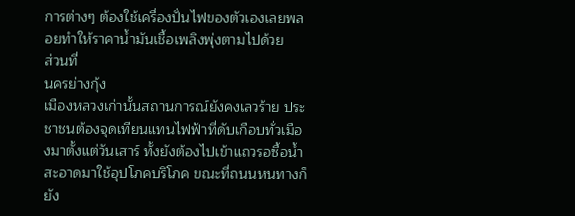การต่างๆ ต้องใช้เครื่องปั่นไฟของตัวเองเลยพลอยทำให้ราคาน้ำมันเชื้อเพลิงพุ่งตามไปด้วย
ส่วนที่
นครย่างกุ้ง
เมืองหลวงเก่านั้นสถานการณ์ยังคงเลวร้าย ประชาชนต้องจุดเทียนแทนไฟฟ้าที่ดับเกือบทั่วเมืองมาตั้งแต่วันเสาร์ ทั้งยังต้องไปเข้าแถวรอซื้อน้ำสะอาดมาใช้อุปโภคบริโภค ขณะที่ถนนหนทางก็ยัง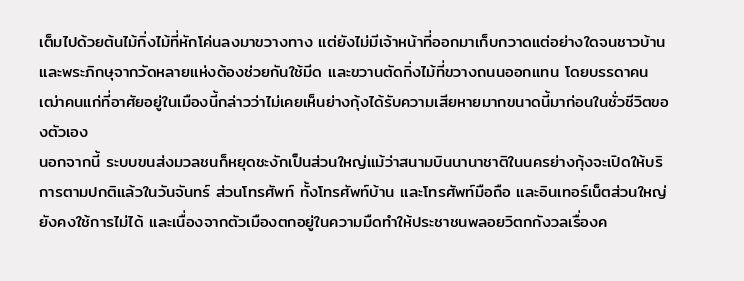เต็มไปด้วยต้นไม้กิ่งไม้ที่หักโค่นลงมาขวางทาง แต่ยังไม่มีเจ้าหน้าที่ออกมาเก็บกวาดแต่อย่างใดจนชาวบ้าน และพระภิกษุจากวัดหลายแห่งต้องช่วยกันใช้มีด และขวานตัดกิ่งไม้ที่ขวางถนนออกแทน โดยบรรดาคนเฒ่าคนแก่ที่อาศัยอยู่ในเมืองนี้กล่าวว่าไม่เคยเห็นย่างกุ้งได้รับความเสียหายมากขนาดนี้มาก่อนในชั่วชีวิตของตัวเอง
นอกจากนี้ ระบบขนส่งมวลชนก็หยุดชะงักเป็นส่วนใหญ่แม้ว่าสนามบินนานาชาติในนครย่างกุ้งจะเปิดให้บริการตามปกติแล้วในวันจันทร์ ส่วนโทรศัพท์ ทั้งโทรศัพท์บ้าน และโทรศัพท์มือถือ และอินเทอร์เน็ตส่วนใหญ่ยังคงใช้การไม่ได้ และเนื่องจากตัวเมืองตกอยู่ในความมืดทำให้ประชาชนพลอยวิตกกังวลเรื่องค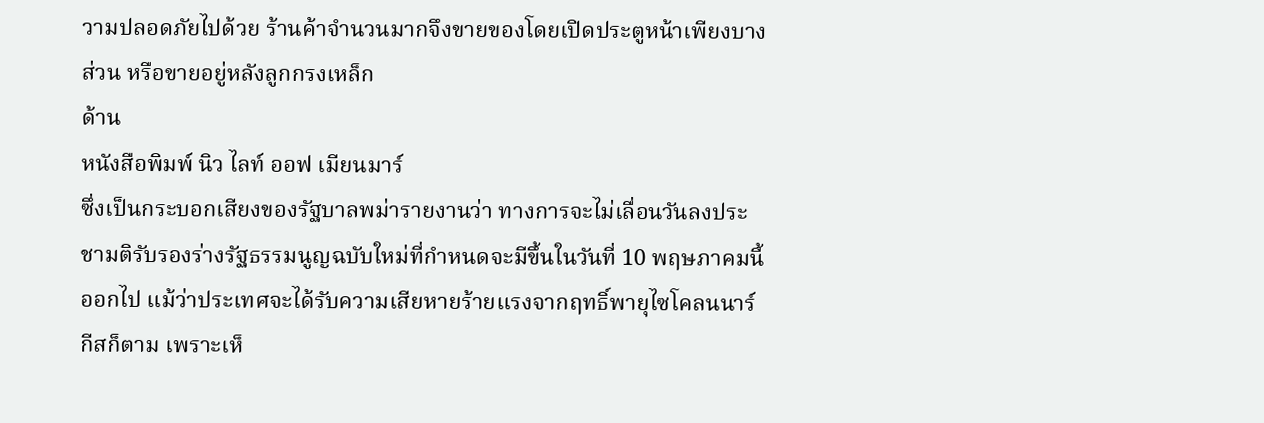วามปลอดภัยไปด้วย ร้านค้าจำนวนมากจึงขายของโดยเปิดประตูหน้าเพียงบางส่วน หรือขายอยู่หลังลูกกรงเหล็ก
ด้าน
หนังสือพิมพ์ นิว ไลท์ ออฟ เมียนมาร์
ซึ่งเป็นกระบอกเสียงของรัฐบาลพม่ารายงานว่า ทางการจะไม่เลื่อนวันลงประชามติรับรองร่างรัฐธรรมนูญฉบับใหม่ที่กำหนดจะมีขึ้นในวันที่ 10 พฤษภาคมนี้ออกไป แม้ว่าประเทศจะได้รับความเสียหายร้ายแรงจากฤทธิ์พายุไซโคลนนาร์กีสก็ตาม เพราะเห็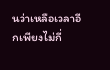นว่าเหลือเวลาอีกเพียงไม่กี่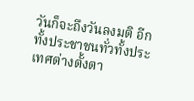วันก็จะถึงวันลงมติ อีกทั้งประชาชนทั่วทั้งประเทศต่างตั้งตา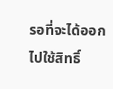รอที่จะได้ออกไปใช้สิทธิ์